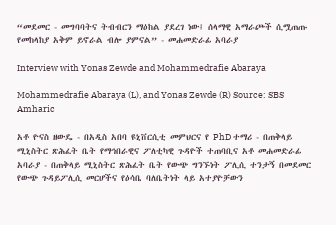“መደመር - መግባባትና ትብብርን ማዕከል ያደረገ ነው፤ ሰላማዊ አማራጮች ሲሟጠጡ የመከላከያ አቅም ይኖራል ብሎ ያምናል” - መሐመድራፊ አባራያ

Interview with Yonas Zewde and Mohammedrafie Abaraya

Mohammedrafie Abaraya (L), and Yonas Zewde (R) Source: SBS Amharic

አቶ ዮናስ ዘውዴ - በአዲስ አበባ ዩኒቨርሲቲ መምህርና የ PhD ተማሪ - በጠቅላይ ሚኒስትር ጽሕፈት ቤት የማኅበራዊና ፖለቲካዊ ጉዳዮች ተጠባቢና አቶ መሐመድራፊ አባራያ - በጠቅላይ ሚኒስትር ጽሕፈት ቤት የውጭ ግንኙነት ፖሊሲ ተንታኝ በመደመር የውጭ ጉዳይፖሊሲ መርሆችና የዕሳቤ ባለቤትነት ላይ አተያዮቻውን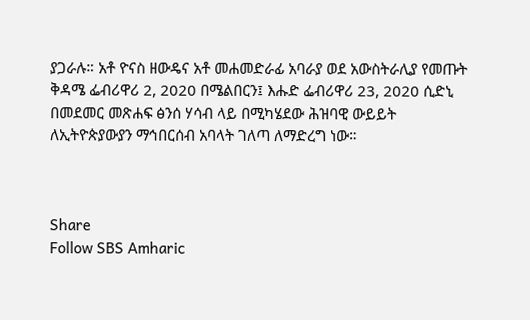ያጋራሉ። አቶ ዮናስ ዘውዴና አቶ መሐመድራፊ አባራያ ወደ አውስትራሊያ የመጡት ቅዳሜ ፌብሪዋሪ 2, 2020 በሜልበርን፤ እሑድ ፌብሪዋሪ 23, 2020 ሲድኒ በመደመር መጽሐፍ ፅንሰ ሃሳብ ላይ በሚካሄደው ሕዝባዊ ውይይት ለኢትዮጵያውያን ማኅበርሰብ አባላት ገለጣ ለማድረግ ነው።



Share
Follow SBS Amharic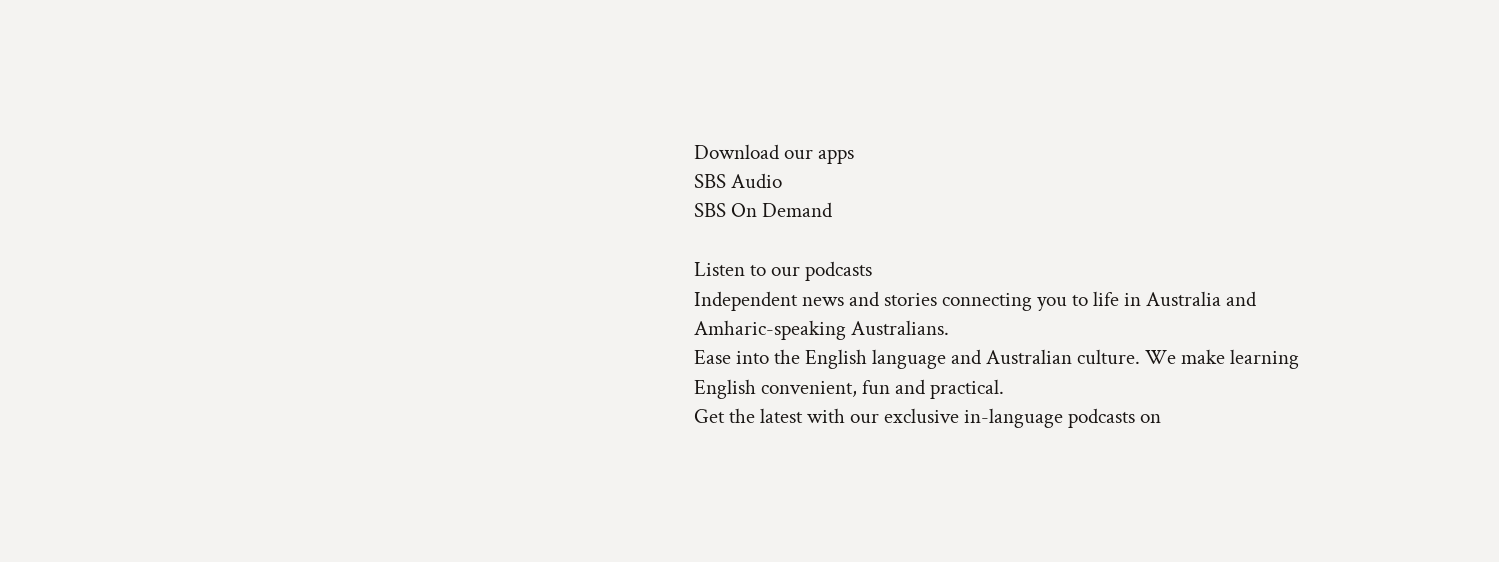Download our apps
SBS Audio
SBS On Demand

Listen to our podcasts
Independent news and stories connecting you to life in Australia and Amharic-speaking Australians.
Ease into the English language and Australian culture. We make learning English convenient, fun and practical.
Get the latest with our exclusive in-language podcasts on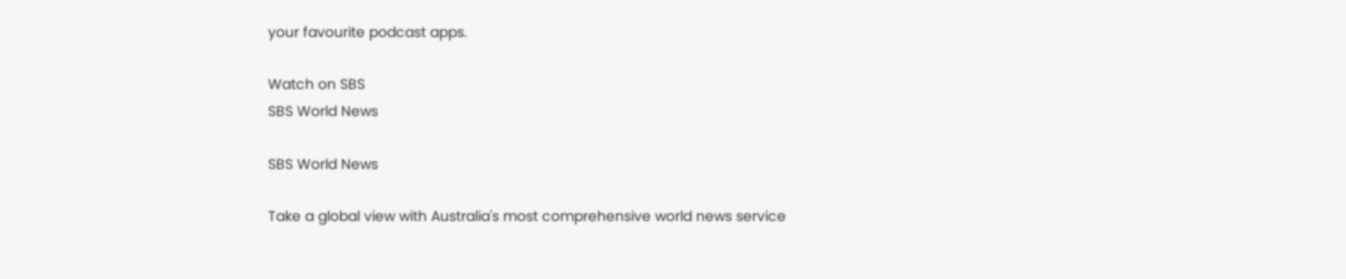your favourite podcast apps.

Watch on SBS
SBS World News

SBS World News

Take a global view with Australia's most comprehensive world news service